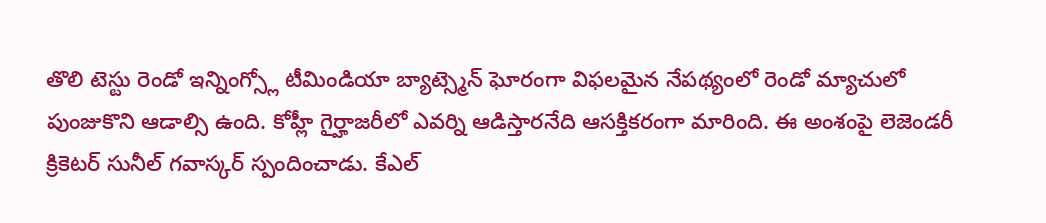తొలి టెస్టు రెండో ఇన్నింగ్స్లో టీమిండియా బ్యాట్స్మెన్ ఘోరంగా విఫలమైన నేపథ్యంలో రెండో మ్యాచులో పుంజుకొని ఆడాల్సి ఉంది. కోహ్లీ గైర్హాజరీలో ఎవర్ని ఆడిస్తారనేది ఆసక్తికరంగా మారింది. ఈ అంశంపై లెజెండరీ క్రికెటర్ సునీల్ గవాస్కర్ స్పందించాడు. కేఎల్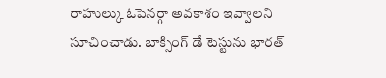రాహుల్కు ఓపెనర్గా అవకాశం ఇవ్వాలని సూచించాడు. బాక్సింగ్ డే టెస్టును భారత్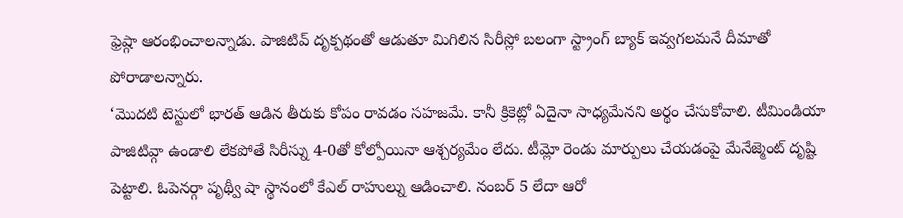ఫ్రెష్గా ఆరంభించాలన్నాడు. పాజిటివ్ దృక్పథంతో ఆడుతూ మిగిలిన సిరీస్లో బలంగా స్ట్రాంగ్ బ్యాక్ ఇవ్వగలమనే దీమాతో పోరాడాలన్నారు.
‘మొదటి టెస్టులో భారత్ ఆడిన తీరుకు కోపం రావడం సహజమే. కానీ క్రికెట్లో ఏదైనా సాధ్యమేనని అర్థం చేసుకోవాలి. టీమిండియా పాజిటివ్గా ఉండాలి లేకపోతే సిరీస్ను 4-0తో కోల్పోయినా ఆశ్చర్యమేం లేదు. టీమ్లో రెండు మార్పులు చేయడంపై మేనేజ్మెంట్ దృష్టి పెట్టాలి. ఓపెనర్గా పృథ్వీ షా స్థానంలో కేఎల్ రాహుల్ను ఆడించాలి. నంబర్ 5 లేదా ఆరో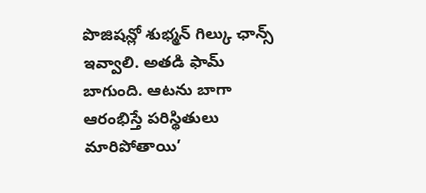పొజిషన్లో శుభ్మన్ గిల్కు ఛాన్స్ ఇవ్వాలి. అతడి ఫామ్ బాగుంది. ఆటను బాగా ఆరంభిస్తే పరిస్థితులు మారిపోతాయి’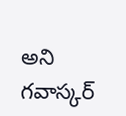అని గవాస్కర్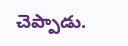చెప్పాడు.